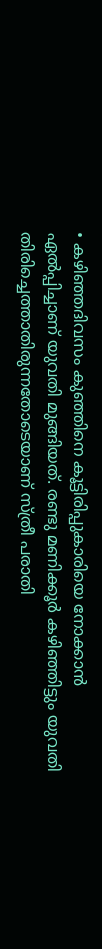• കഴിഞ്ഞദിവസം കുഞ്ഞിനെ കൂട്ടിരിപ്പുകാരിയെ നോക്കാൻ ഏൽപ്പിച്ചാണ് യുവതി മുങ്ങിയത്. രണ്ടു മണിക്കൂർ കഴിഞ്ഞിട്ടും യുവതി തിരിച്ചെത്താതിരുന്നതോടെയാണ് സ്ത്രീ പരാതി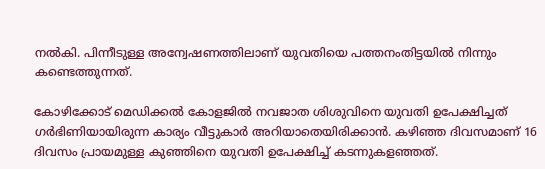നല്‍കി. പിന്നീടുള്ള അന്വേഷണത്തിലാണ് യുവതിയെ പത്തനംതിട്ടയില്‍ നിന്നും കണ്ടെത്തുന്നത്.

കോഴിക്കോട് മെഡിക്കൽ കോളജിൽ നവജാത ശിശുവിനെ യുവതി ഉപേക്ഷിച്ചത് ഗർഭിണിയായിരുന്ന കാര്യം വീട്ടുകാർ അറിയാതെയിരിക്കാൻ. കഴിഞ്ഞ ദിവസമാണ് 16 ദിവസം പ്രായമുള്ള കുഞ്ഞിനെ യുവതി ഉപേക്ഷിച്ച് കടന്നുകളഞ്ഞത്.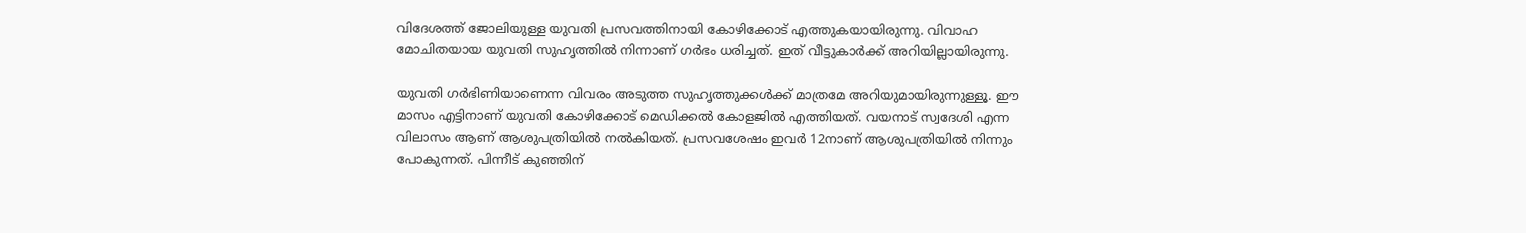വിദേശത്ത് ജോലിയുള്ള യുവതി പ്രസവത്തിനായി കോഴിക്കോട് എത്തുകയായിരുന്നു. വിവാഹ മോചിതയായ യുവതി സുഹൃത്തിൽ നിന്നാണ് ഗർഭം ധരിച്ചത്. ഇത് വീട്ടുകാർക്ക് അറിയില്ലായിരുന്നു.

യുവതി ഗര്‍ഭിണിയാണെന്ന വിവരം അടുത്ത സുഹൃത്തുക്കൾക്ക് മാത്രമേ അറിയുമായിരുന്നുള്ളൂ. ഈ മാസം എട്ടിനാണ് യുവതി കോഴിക്കോട് മെഡിക്കൽ കോളജിൽ എത്തിയത്. വയനാട് സ്വദേശി എന്ന വിലാസം ആണ് ആശുപത്രിയിൽ നൽകിയത്. പ്രസവശേഷം ഇവര്‍ 12നാണ് ആശുപത്രിയില്‍ നിന്നും പോകുന്നത്. പിന്നീട് കുഞ്ഞിന്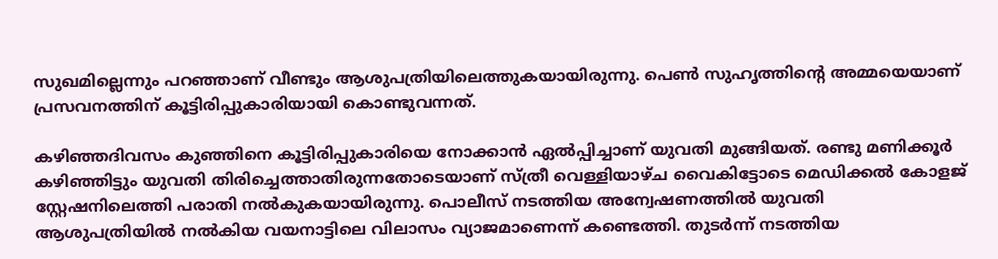സുഖമില്ലെന്നും പറഞ്ഞാണ് വീണ്ടും ആശുപത്രിയിലെത്തുകയായിരുന്നു. പെൺ സുഹൃത്തിന്‍റെ അമ്മയെയാണ് പ്രസവനത്തിന് കൂട്ടിരിപ്പുകാരിയായി കൊണ്ടുവന്നത്.

കഴിഞ്ഞദിവസം കുഞ്ഞിനെ കൂട്ടിരിപ്പുകാരിയെ നോക്കാൻ ഏൽപ്പിച്ചാണ് യുവതി മുങ്ങിയത്. രണ്ടു മണിക്കൂർ കഴിഞ്ഞിട്ടും യുവതി തിരിച്ചെത്താതിരുന്നതോടെയാണ് സ്ത്രീ വെള്ളിയാഴ്ച വൈകിട്ടോടെ മെഡിക്കല്‍ കോളജ് സ്റ്റേഷനിലെത്തി പരാതി നല്‍കുകയായിരുന്നു. പൊലീസ് നടത്തിയ അന്വേഷണത്തില്‍ യുവതി ആശുപത്രിയിൽ നൽകിയ വയനാട്ടിലെ വിലാസം വ്യാജമാണെന്ന് കണ്ടെത്തി. തുടർന്ന് നടത്തിയ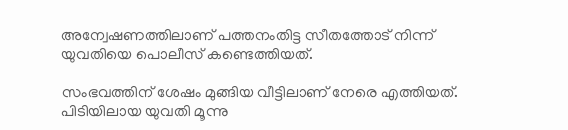അന്വേഷണത്തിലാണ് പത്തനംതിട്ട സീതത്തോട് നിന്ന് യുവതിയെ പൊലീസ് കണ്ടെത്തിയത്.

സംഭവത്തിന് ശേഷം മുങ്ങിയ വീട്ടിലാണ് നേരെ എത്തിയത്. പിടിയിലായ യുവതി മൂന്നു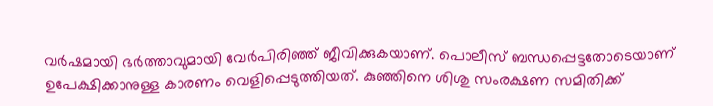വർഷമായി ഭർത്താവുമായി വേർപിരിഞ്ഞ് ജീവിക്കുകയാണ്. പൊലീസ് ബന്ധപ്പെട്ടതോടെയാണ് ഉപേക്ഷിക്കാനുള്ള കാരണം വെളിപ്പെടുത്തിയത്. കുഞ്ഞിനെ ശിശു സംരക്ഷണ സമിതിക്ക്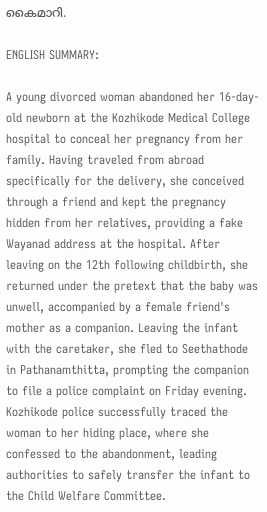കൈമാറി.

ENGLISH SUMMARY:

A young divorced woman abandoned her 16-day-old newborn at the Kozhikode Medical College hospital to conceal her pregnancy from her family. Having traveled from abroad specifically for the delivery, she conceived through a friend and kept the pregnancy hidden from her relatives, providing a fake Wayanad address at the hospital. After leaving on the 12th following childbirth, she returned under the pretext that the baby was unwell, accompanied by a female friend's mother as a companion. Leaving the infant with the caretaker, she fled to Seethathode in Pathanamthitta, prompting the companion to file a police complaint on Friday evening. Kozhikode police successfully traced the woman to her hiding place, where she confessed to the abandonment, leading authorities to safely transfer the infant to the Child Welfare Committee.